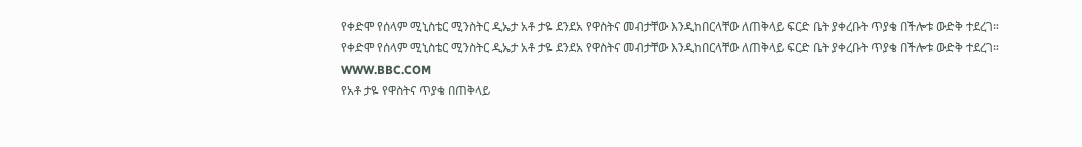የቀድሞ የሰላም ሚኒስቴር ሚንስትር ዲኤታ አቶ ታዬ ደንደአ የዋስትና መብታቸው እንዲከበርላቸው ለጠቅላይ ፍርድ ቤት ያቀረቡት ጥያቄ በችሎቱ ውድቅ ተደረገ።
የቀድሞ የሰላም ሚኒስቴር ሚንስትር ዲኤታ አቶ ታዬ ደንደአ የዋስትና መብታቸው እንዲከበርላቸው ለጠቅላይ ፍርድ ቤት ያቀረቡት ጥያቄ በችሎቱ ውድቅ ተደረገ።
WWW.BBC.COM
የአቶ ታዬ የዋስትና ጥያቄ በጠቅላይ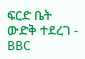ፍርድ ቤት ውድቅ ተደረገ - BBC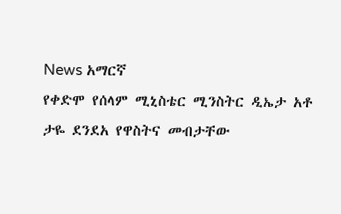News አማርኛ
የቀድሞ የሰላም ሚኒስቴር ሚንስትር ዲኤታ አቶ ታዬ ደንደአ የዋስትና መብታቸው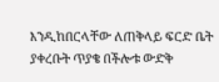እንዲከበርላቸው ለጠቅላይ ፍርድ ቤት ያቀረቡት ጥያቄ በችሎቱ ውድቅ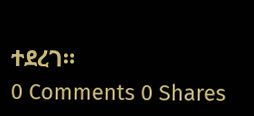ተደረገ።
0 Comments 0 Shares